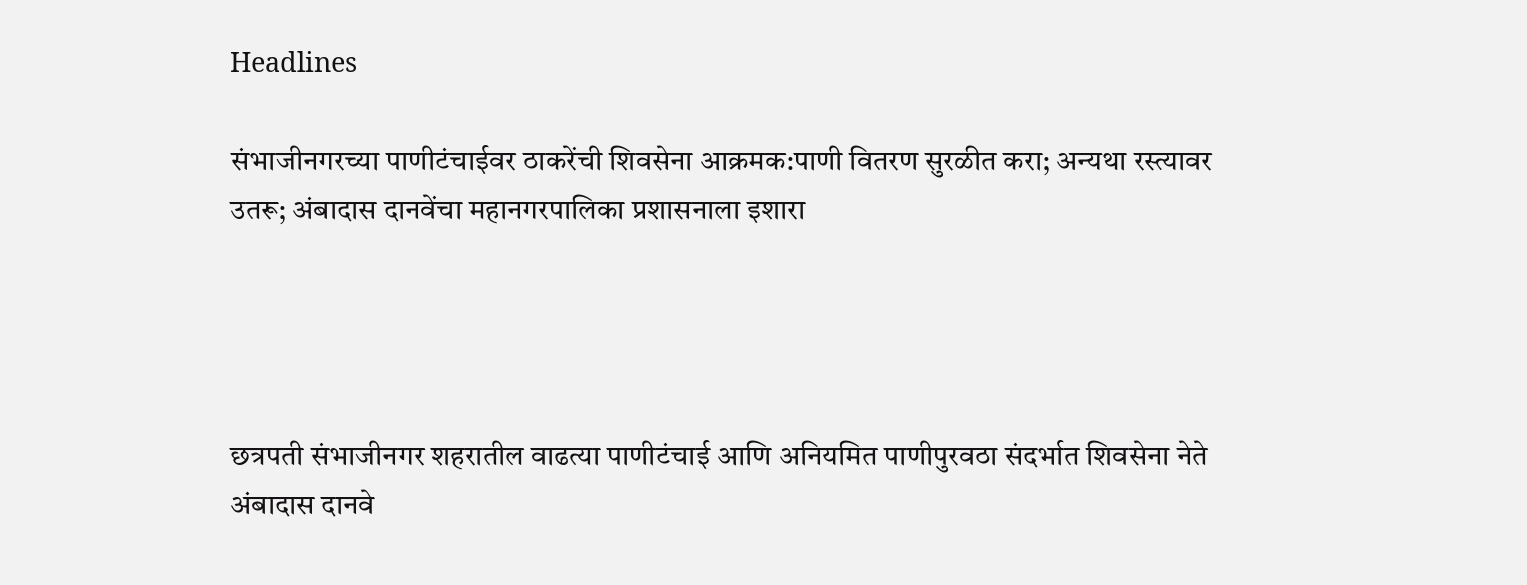Headlines

संभाजीनगरच्या पाणीटंचाईवर ठाकरेंची शिवसेना आक्रमक:पाणी वितरण सुरळीत करा; अन्यथा रस्त्यावर उतरू; अंबादास दानवेंचा महानगरपालिका प्रशासनाला इशारा




छत्रपती संभाजीनगर शहरातील वाढत्या पाणीटंचाई आणि अनियमित पाणीपुरवठा संदर्भात शिवसेना नेते अंबादास दानवे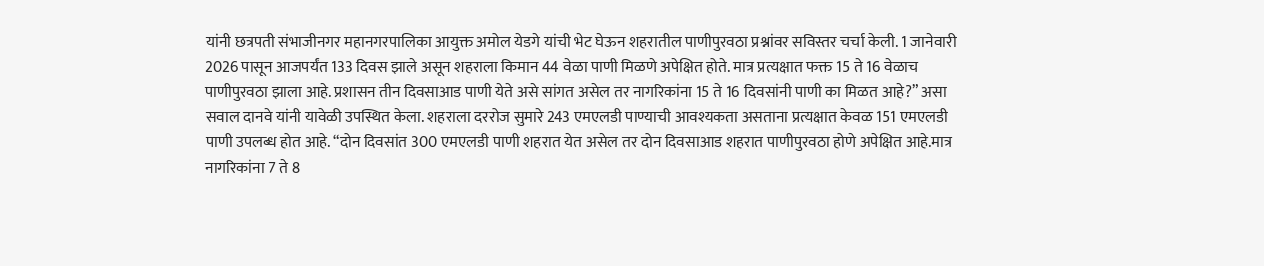यांनी छत्रपती संभाजीनगर महानगरपालिका आयुक्त अमोल येडगे यांची भेट घेऊन शहरातील पाणीपुरवठा प्रश्नांवर सविस्तर चर्चा केली. 1 जानेवारी 2026 पासून आजपर्यंत 133 दिवस झाले असून शहराला किमान 44 वेळा पाणी मिळणे अपेक्षित होते. मात्र प्रत्यक्षात फक्त 15 ते 16 वेळाच पाणीपुरवठा झाला आहे. प्रशासन तीन दिवसाआड पाणी येते असे सांगत असेल तर नागरिकांना 15 ते 16 दिवसांनी पाणी का मिळत आहे?” असा सवाल दानवे यांनी यावेळी उपस्थित केला. शहराला दररोज सुमारे 243 एमएलडी पाण्याची आवश्यकता असताना प्रत्यक्षात केवळ 151 एमएलडी पाणी उपलब्ध होत आहे. “दोन दिवसांत 300 एमएलडी पाणी शहरात येत असेल तर दोन दिवसाआड शहरात पाणीपुरवठा होणे अपेक्षित आहे.मात्र नागरिकांना 7 ते 8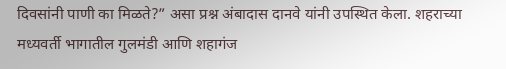दिवसांनी पाणी का मिळते?” असा प्रश्न अंबादास दानवे यांनी उपस्थित केला. शहराच्या मध्यवर्ती भागातील गुलमंडी आणि शहागंज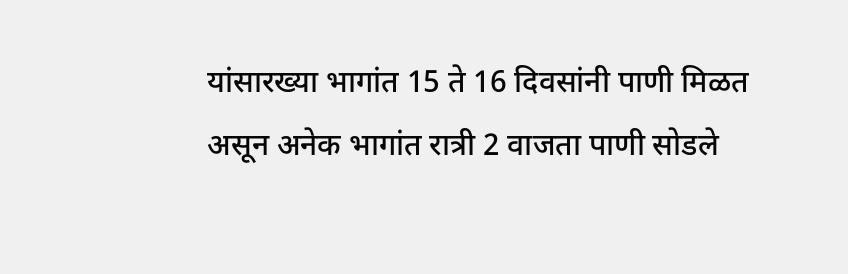यांसारख्या भागांत 15 ते 16 दिवसांनी पाणी मिळत असून अनेक भागांत रात्री 2 वाजता पाणी सोडले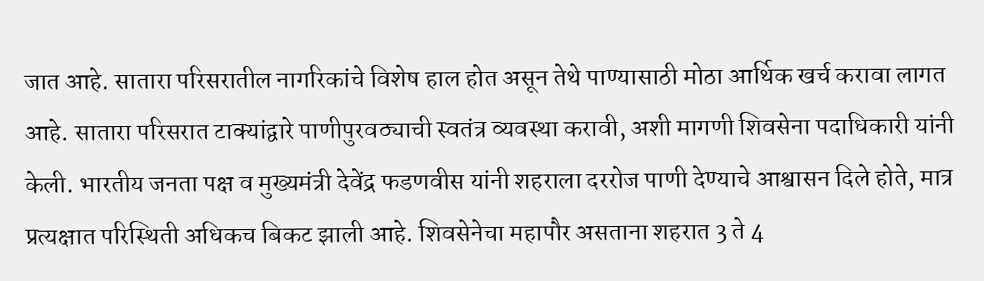जात आहे. सातारा परिसरातील नागरिकांचे विशेष हाल होत असून तेथे पाण्यासाठी मोठा आर्थिक खर्च करावा लागत आहे. सातारा परिसरात टाक्यांद्वारे पाणीपुरवठ्याची स्वतंत्र व्यवस्था करावी, अशी मागणी शिवसेना पदाधिकारी यांनी केली. भारतीय जनता पक्ष व मुख्यमंत्री देवेंद्र फडणवीस यांनी शहराला दररोज पाणी देण्याचे आश्वासन दिले होते, मात्र प्रत्यक्षात परिस्थिती अधिकच बिकट झाली आहे. शिवसेनेचा महापौर असताना शहरात 3 ते 4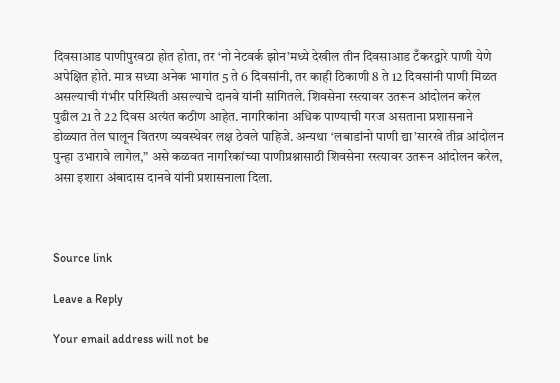दिवसाआड पाणीपुरवठा होत होता, तर ‘नो नेटवर्क झोन’मध्ये देखील तीन दिवसाआड टँकरद्वारे पाणी येणे अपेक्षित होते. मात्र सध्या अनेक भागांत 5 ते 6 दिवसांनी, तर काही ठिकाणी 8 ते 12 दिवसांनी पाणी मिळत असल्याची गंभीर परिस्थिती असल्याचे दानवे यांनी सांगितले. शिवसेना रस्त्यावर उतरून आंदोलन करेल पुढील 21 ते 22 दिवस अत्यंत कठीण आहेत. नागरिकांना अधिक पाण्याची गरज असताना प्रशासनाने डोळ्यात तेल घालून वितरण व्यवस्थेवर लक्ष ठेवले पाहिजे. अन्यथा ‘लबाडांनो पाणी द्या’सारखे तीव्र आंदोलन पुन्हा उभारावे लागेल,” असे कळवत नागरिकांच्या पाणीप्रश्नासाठी शिवसेना रस्त्यावर उतरून आंदोलन करेल, असा इशारा अंबादास दानवे यांनी प्रशासनाला दिला.



Source link

Leave a Reply

Your email address will not be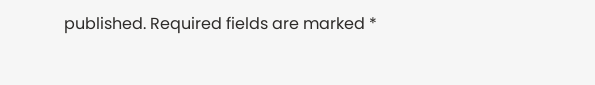published. Required fields are marked *